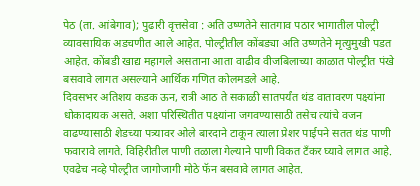पेठ (ता. आंबेगाव); पुढारी वृत्तसेवा : अति उष्णतेने सातगाव पठार भागातील पोल्ट्री व्यावसायिक अडचणीत आले आहेत. पोल्ट्रीतील कोंबड्या अति उष्णतेने मृत्युमुखी पडत आहेत. कोंबडी खाद्य महागले असताना आता वाढीव वीजबिलाच्या काळात पोल्ट्रीत पंखे बसवावे लागत असल्याने आर्थिक गणित कोलमडले आहे.
दिवसभर अतिशय कडक ऊन, रात्री आठ ते सकाळी सातपर्यंत थंड वातावरण पक्ष्यांना धोकादायक असते. अशा परिस्थितीत पक्ष्यांना जगवण्यासाठी तसेच त्यांचे वजन वाढण्यासाठी शेडच्या पत्र्यावर ओले बारदाने टाकून त्याला प्रेशर पाईपने सतत थंड पाणी फवारावे लागते. विहिरीतील पाणी तळाला गेल्याने पाणी विकत टँकर घ्यावे लागत आहे. एवढेच नव्हे पोल्ट्रीत जागोजागी मोठे फॅन बसवावे लागत आहेत.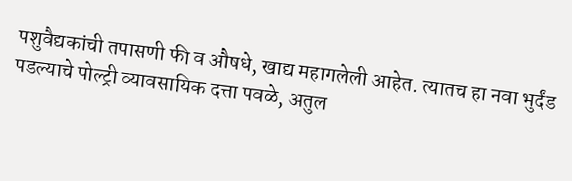पशुवैद्यकांची तपासणी फी व औषधे, खाद्य महागलेली आहेत. त्यातच हा नवा भुर्दंड पडल्याचे पोल्ट्री व्यावसायिक दत्ता पवळे, अतुल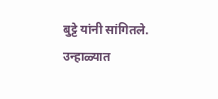बुट्टे यांनी सांगितले. उन्हाळ्यात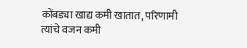कोंबड्या खाद्य कमी खातात, परिणामी त्यांचे वजन कमी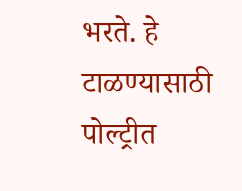भरते. हे टाळण्यासाठी पोल्ट्रीत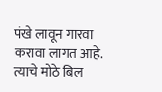पंखे लावून गारवा करावा लागत आहे. त्याचे मोठे बिल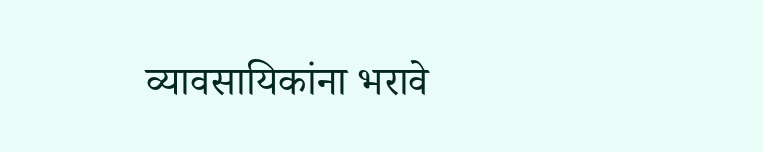व्यावसायिकांना भरावे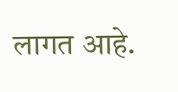लागत आहे.